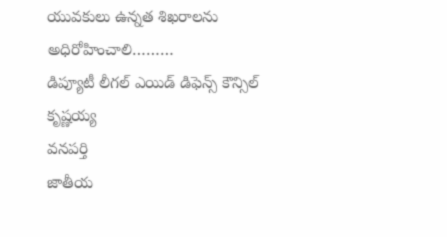యువకులు ఉన్నత శిఖరాలను అధిరోహించాలి………
డిప్యూటీ లీగల్ ఎయిడ్ డిఫెన్స్ కౌన్సిల్ కృష్ణయ్య
వనపర్తి
జాతీయ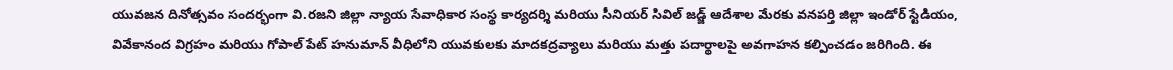యువజన దినోత్సవం సందర్భంగా వి.రజని జిల్లా న్యాయ సేవాధికార సంస్థ కార్యదర్శి మరియు సీనియర్ సివిల్ జడ్జ్ ఆదేశాల మేరకు వనపర్తి జిల్లా ఇండోర్ స్టేడియం, వివేకానంద విగ్రహం మరియు గోపాల్ పేట్ హనుమాన్ వీధిలోని యువకులకు మాదకద్రవ్యాలు మరియు మత్తు పదార్థాలపై అవగాహన కల్పించడం జరిగింది. ఈ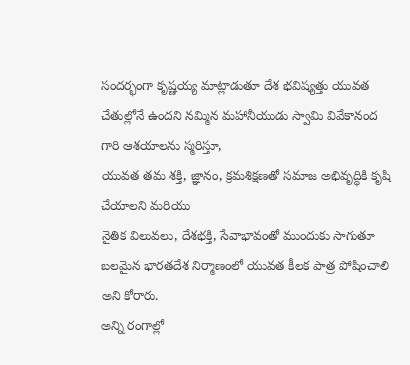సందర్భంగా కృష్ణయ్య మాట్లాడుతూ దేశ భవిష్యత్తు యువత చేతుల్లోనే ఉందని నమ్మిన మహానీయుడు స్వామి వివేకానంద గారి ఆశయాలను స్మరిస్తూ,
యువత తమ శక్తి, జ్ఞానం, క్రమశిక్షణతో సమాజ అభివృద్ధికి కృషి చేయాలని మరియు
నైతిక విలువలు, దేశభక్తి, సేవాభావంతో ముందుకు సాగుతూ
బలమైన భారతదేశ నిర్మాణంలో యువత కీలక పాత్ర పోషించాలి అని కోరారు.
అన్ని రంగాల్లో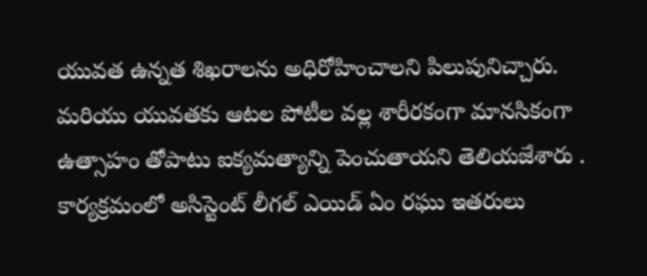యువత ఉన్నత శిఖరాలను అధిరోహించాలని పిలుపునిచ్చారు. మరియు యువతకు ఆటల పోటీల వల్ల శారీరకంగా మానసికంగా ఉత్సాహం తోపాటు ఐక్యమత్యాన్ని పెంచుతాయని తెలియజేశారు . కార్యక్రమంలో అసిస్టెంట్ లీగల్ ఎయిడ్ ఏం రఘు ఇతరులు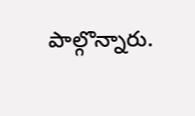పాల్గొన్నారు.